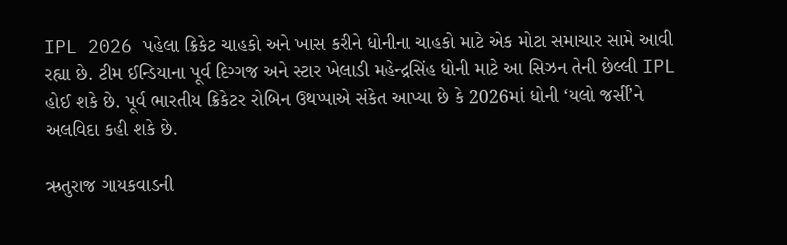IPL 2026 પહેલા ક્રિકેટ ચાહકો અને ખાસ કરીને ધોનીના ચાહકો માટે એક મોટા સમાચાર સામે આવી રહ્યા છે. ટીમ ઈન્ડિયાના પૂર્વ દિગ્ગજ અને સ્ટાર ખેલાડી મહેન્દ્રસિંહ ધોની માટે આ સિઝન તેની છેલ્લી IPL હોઈ શકે છે. પૂર્વ ભારતીય ક્રિકેટર રોબિન ઉથપ્પાએ સંકેત આપ્યા છે કે 2026માં ધોની ‘યલો જર્સી’ને અલવિદા કહી શકે છે.

ઋતુરાજ ગાયકવાડની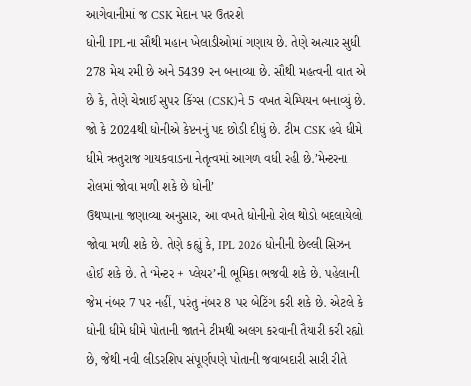આગેવાનીમાં જ CSK મેદાન પર ઉતરશે
ધોની IPLના સૌથી મહાન ખેલાડીઓમાં ગણાય છે. તેણે અત્યાર સુધી 278 મેચ રમી છે અને 5439 રન બનાવ્યા છે. સૌથી મહત્વની વાત એ છે કે, તેણે ચેન્નાઈ સુપર કિંગ્સ (CSK)ને 5 વખત ચેમ્પિયન બનાવ્યું છે. જો કે 2024થી ધોનીએ કેપ્ટનનું પદ છોડી દીધું છે. ટીમ CSK હવે ધીમે ધીમે ઋતુરાજ ગાયકવાડના નેતૃત્વમાં આગળ વધી રહી છે.’મેન્ટરના રોલમાં જોવા મળી શકે છે ધોની’
ઉથપ્પાના જણાવ્યા અનુસાર, આ વખતે ધોનીનો રોલ થોડો બદલાયેલો જોવા મળી શકે છે. તેણે કહ્યું કે, IPL 2026 ધોનીની છેલ્લી સિઝન હોઈ શકે છે. તે ‘મેન્ટર + પ્લેયર’ની ભૂમિકા ભજવી શકે છે. પહેલાની જેમ નંબર 7 પર નહીં, પરંતુ નંબર 8 પર બેટિંગ કરી શકે છે. એટલે કે ધોની ધીમે ધીમે પોતાની જાતને ટીમથી અલગ કરવાની તૈયારી કરી રહ્યો છે, જેથી નવી લીડરશિપ સંપૂર્ણપણે પોતાની જવાબદારી સારી રીતે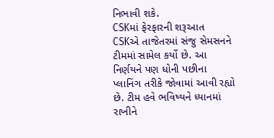નિભાવી શકે.
CSKમાં ફેરફારની શરૂઆત
CSKએ તાજેતરમાં સંજુ સેમસનને ટીમમાં સામેલ કર્યો છે. આ નિર્ણયને પણ ધોની પછીના પ્લાનિંગ તરીકે જોવામાં આવી રહ્યો છે. ટીમ હવે ભવિષ્યને ધ્યાનમાં રાખીને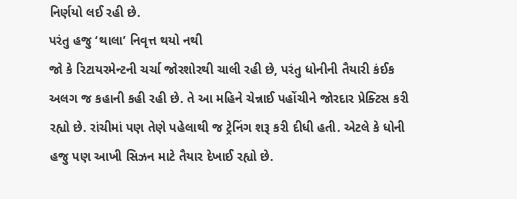નિર્ણયો લઈ રહી છે.
પરંતુ હજુ ‘થાલા’ નિવૃત્ત થયો નથી
જો કે રિટાયરમેન્ટની ચર્ચા જોરશોરથી ચાલી રહી છે, પરંતુ ધોનીની તૈયારી કંઈક અલગ જ કહાની કહી રહી છે. તે આ મહિને ચેન્નાઈ પહોંચીને જોરદાર પ્રેક્ટિસ કરી રહ્યો છે. રાંચીમાં પણ તેણે પહેલાથી જ ટ્રેનિંગ શરૂ કરી દીધી હતી. એટલે કે ધોની હજુ પણ આખી સિઝન માટે તૈયાર દેખાઈ રહ્યો છે.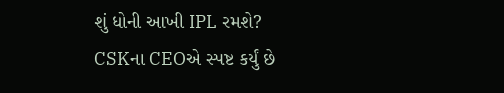શું ધોની આખી IPL રમશે?
CSKના CEOએ સ્પષ્ટ કર્યું છે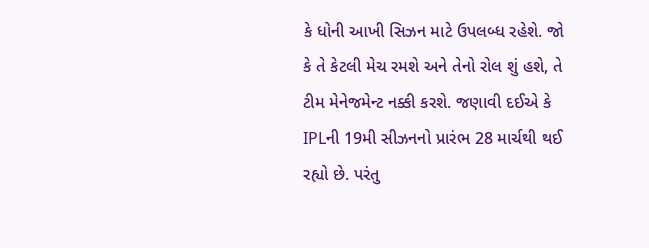કે ધોની આખી સિઝન માટે ઉપલબ્ધ રહેશે. જો કે તે કેટલી મેચ રમશે અને તેનો રોલ શું હશે, તે ટીમ મેનેજમેન્ટ નક્કી કરશે. જણાવી દઈએ કે IPLની 19મી સીઝનનો પ્રારંભ 28 માર્ચથી થઈ રહ્યો છે. પરંતુ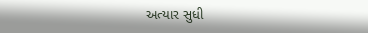અત્યાર સુધી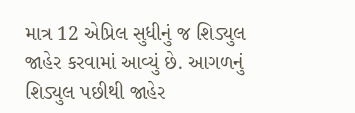માત્ર 12 એપ્રિલ સુધીનું જ શિડ્યુલ જાહેર કરવામાં આવ્યું છે. આગળનું શિડ્યુલ પછીથી જાહેર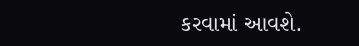કરવામાં આવશે.